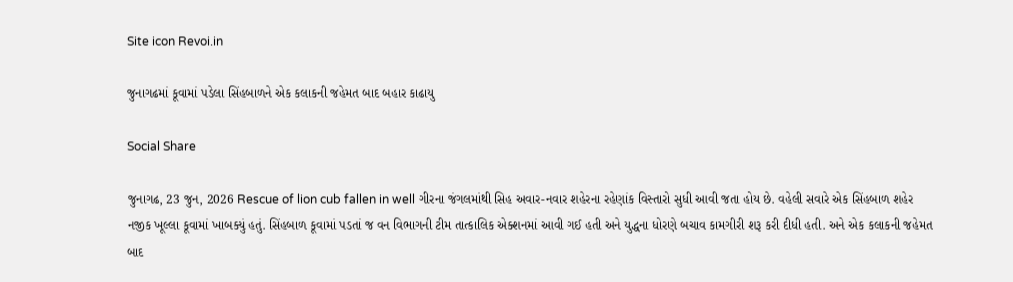Site icon Revoi.in

જુનાગઢમાં કૂવામાં પડેલા સિંહબાળને એક કલાકની જહેમત બાદ બહાર કાઢાયુ

Social Share

જુનાગઢ, 23 જુન, 2026 Rescue of lion cub fallen in well ગીરના જંગલમાંથી સિહ અવાર-નવાર શહેરના રહેણાંક વિસ્તારો સુધી આવી જતા હોય છે. વહેલી સવારે એક સિંહબાળ શહેર નજીક ખૂલ્લા કૂવામાં ખાબક્યું હતું. સિંહબાળ કૂવામાં પડતાં જ વન વિભાગની ટીમ તાત્કાલિક એક્શનમાં આવી ગઈ હતી અને યુદ્ધના ધોરણે બચાવ કામગીરી શરૂ કરી દીધી હતી. અને એક કલાકની જહેમત બાદ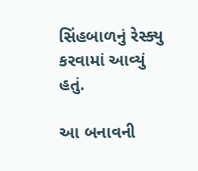સિંહબાળનું રેસ્ક્યુ કરવામાં આવ્યું હતું.

આ બનાવની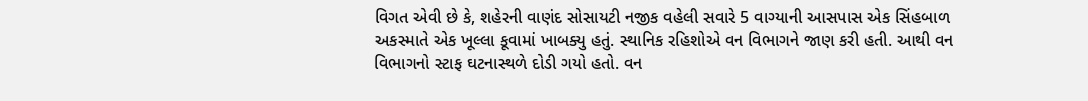વિગત એવી છે કે, શહેરની વાણંદ સોસાયટી નજીક વહેલી સવારે 5 વાગ્યાની આસપાસ એક સિંહબાળ અકસ્માતે એક ખૂલ્લા કૂવામાં ખાબક્યુ હતું. સ્થાનિક રહિશોએ વન વિભાગને જાણ કરી હતી. આથી વન વિભાગનો સ્ટાફ ઘટનાસ્થળે દોડી ગયો હતો. વન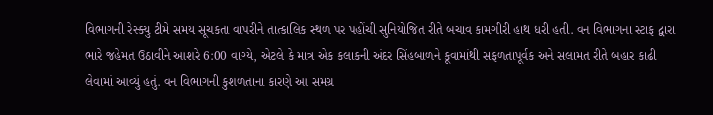વિભાગની રેસ્ક્યુ ટીમે સમય સૂચકતા વાપરીને તાત્કાલિક સ્થળ પર પહોંચી સુનિયોજિત રીતે બચાવ કામગીરી હાથ ધરી હતી. વન વિભાગના સ્ટાફ દ્વારા ભારે જહેમત ઉઠાવીને આશરે 6:00 વાગ્યે, એટલે કે માત્ર એક કલાકની અંદર સિંહબાળને કૂવામાંથી સફળતાપૂર્વક અને સલામત રીતે બહાર કાઢી લેવામાં આવ્યું હતું. વન વિભાગની કુશળતાના કારણે આ સમગ્ર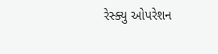રેસ્ક્યુ ઓપરેશન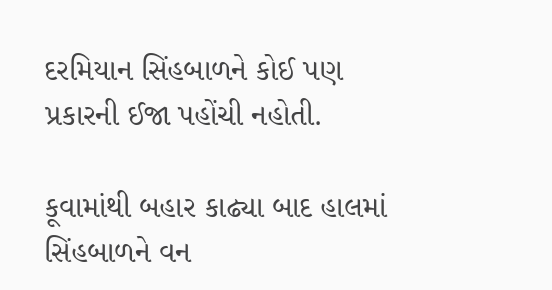દરમિયાન સિંહબાળને કોઈ પણ પ્રકારની ઈજા પહોંચી નહોતી.

કૂવામાંથી બહાર કાઢ્યા બાદ હાલમાં સિંહબાળને વન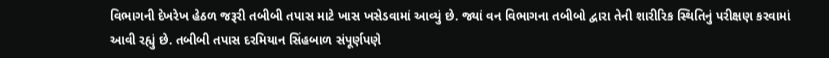વિભાગની દેખરેખ હેઠળ જરૂરી તબીબી તપાસ માટે ખાસ ખસેડવામાં આવ્યું છે. જ્યાં વન વિભાગના તબીબો દ્વારા તેની શારીરિક સ્થિતિનું પરીક્ષણ કરવામાં આવી રહ્યું છે. તબીબી તપાસ દરમિયાન સિંહબાળ સંપૂર્ણપણે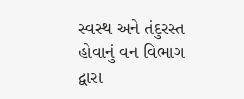સ્વસ્થ અને તંદુરસ્ત હોવાનું વન વિભાગ દ્વારા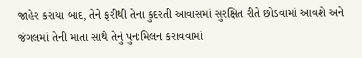જાહેર કરાયા બાદ, તેને ફરીથી તેના કુદરતી આવાસમાં સુરક્ષિત રીતે છોડવામાં આવશે અને જંગલમાં તેની માતા સાથે તેનું પુનઃમિલન કરાવવામાં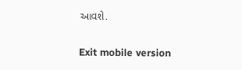આવશે.

Exit mobile version